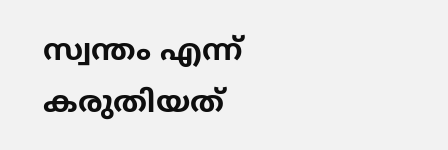സ്വന്തം എന്ന് കരുതിയത്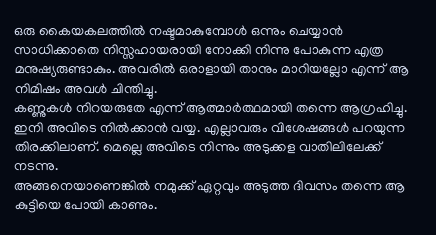ഒരു കൈയകലത്തിൽ നഷ്ടമാകുമ്പോൾ ഒന്നും ചെയ്യാൻ സാധിക്കാതെ നിസ്സഹായരായി നോക്കി നിന്നു പോകുന്ന എത്ര മനുഷ്യരുണ്ടാകും. അവരിൽ ഒരാളായി താനും മാറിയല്ലോ എന്ന് ആ നിമിഷം അവൾ ചിന്തിച്ചു.
കണ്ണുകൾ നിറയരുതേ എന്ന് ആത്മാർത്ഥമായി തന്നെ ആഗ്രഹിച്ചു. ഇനി അവിടെ നിൽക്കാൻ വയ്യ. എല്ലാവരും വിശേഷങ്ങൾ പറയുന്ന തിരക്കിലാണ്. മെല്ലെ അവിടെ നിന്നും അടുക്കള വാതിലിലേക്ക് നടന്നു.
അങ്ങനെയാണെങ്കിൽ നമുക്ക് ഏറ്റവും അടുത്ത ദിവസം തന്നെ ആ കുട്ടിയെ പോയി കാണും.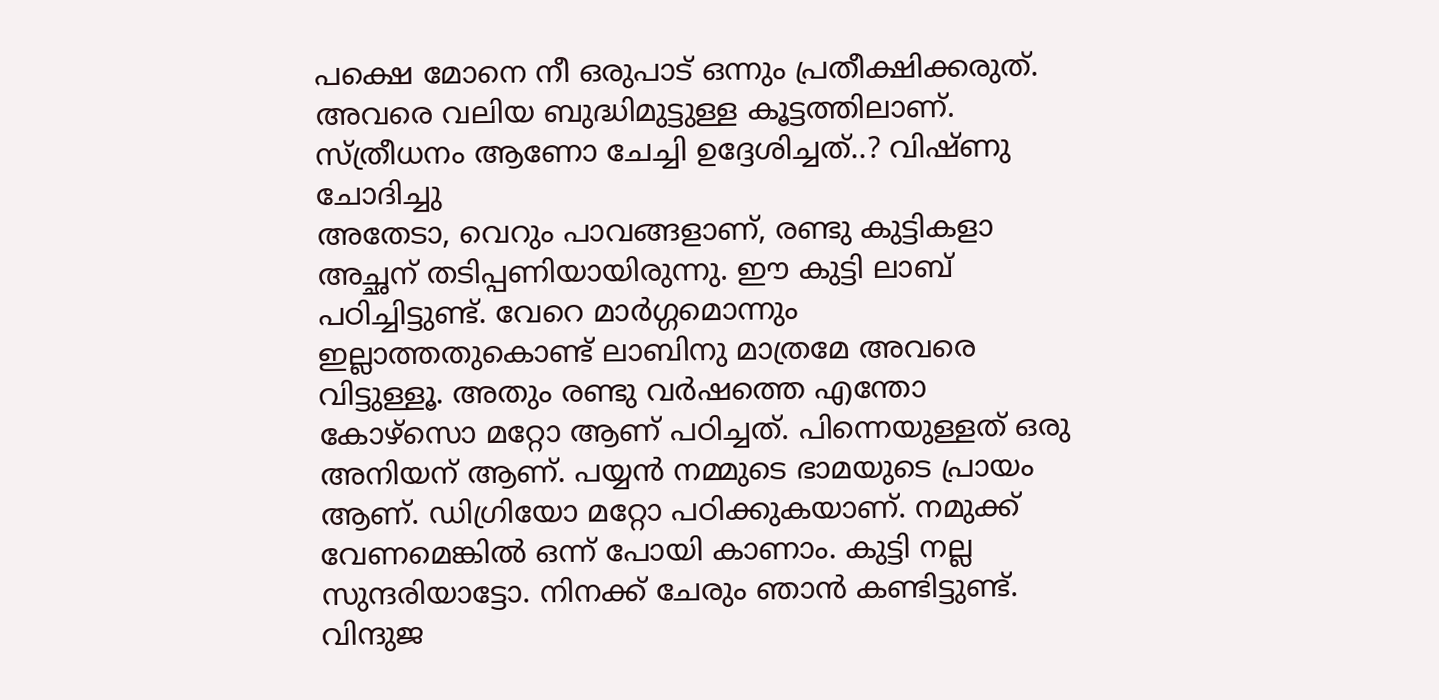പക്ഷെ മോനെ നീ ഒരുപാട് ഒന്നും പ്രതീക്ഷിക്കരുത്. അവരെ വലിയ ബുദ്ധിമുട്ടുള്ള കൂട്ടത്തിലാണ്.
സ്ത്രീധനം ആണോ ചേച്ചി ഉദ്ദേശിച്ചത്..? വിഷ്ണു ചോദിച്ചു
അതേടാ, വെറും പാവങ്ങളാണ്, രണ്ടു കുട്ടികളാ അച്ഛന് തടിപ്പണിയായിരുന്നു. ഈ കുട്ടി ലാബ് പഠിച്ചിട്ടുണ്ട്. വേറെ മാർഗ്ഗമൊന്നും ഇല്ലാത്തതുകൊണ്ട് ലാബിനു മാത്രമേ അവരെ വിട്ടുള്ളൂ. അതും രണ്ടു വർഷത്തെ എന്തോ കോഴ്സൊ മറ്റോ ആണ് പഠിച്ചത്. പിന്നെയുള്ളത് ഒരു അനിയന് ആണ്. പയ്യൻ നമ്മുടെ ഭാമയുടെ പ്രായം ആണ്. ഡിഗ്രിയോ മറ്റോ പഠിക്കുകയാണ്. നമുക്ക് വേണമെങ്കിൽ ഒന്ന് പോയി കാണാം. കുട്ടി നല്ല സുന്ദരിയാട്ടോ. നിനക്ക് ചേരും ഞാൻ കണ്ടിട്ടുണ്ട്.
വിന്ദുജ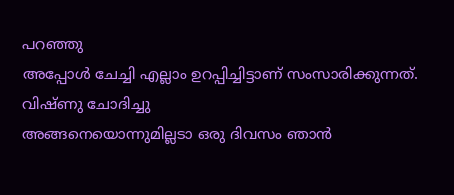പറഞ്ഞു
അപ്പോൾ ചേച്ചി എല്ലാം ഉറപ്പിച്ചിട്ടാണ് സംസാരിക്കുന്നത്.
വിഷ്ണു ചോദിച്ചു
അങ്ങനെയൊന്നുമില്ലടാ ഒരു ദിവസം ഞാൻ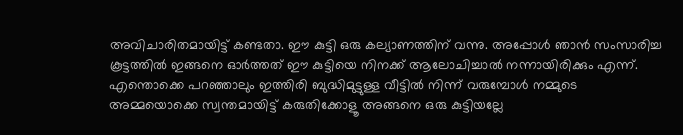അവിചാരിതമായിട്ട് കണ്ടതാ. ഈ കുട്ടി ഒരു കല്യാണത്തിന് വന്നു. അപ്പോൾ ഞാൻ സംസാരിച്ച കൂട്ടത്തിൽ ഇങ്ങനെ ഓർത്തത് ഈ കുട്ടിയെ നിനക്ക് ആലോചിച്ചാൽ നന്നായിരിക്കും എന്ന്. എന്തൊക്കെ പറഞ്ഞാലും ഇത്തിരി ബുദ്ധിമുട്ടുള്ള വീട്ടിൽ നിന്ന് വരുമ്പോൾ നമ്മുടെ അമ്മയൊക്കെ സ്വന്തമായിട്ട് കരുതിക്കോളൂ അങ്ങനെ ഒരു കുട്ടിയല്ലേ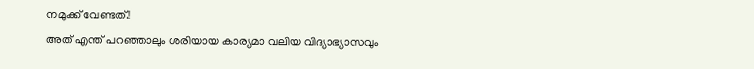നമുക്ക് വേണ്ടത്.!
അത് എന്ത് പറഞ്ഞാലും ശരിയായ കാര്യമാ വലിയ വിദ്യാഭ്യാസവും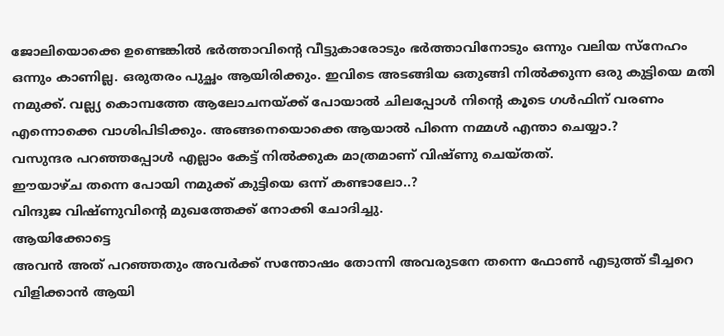ജോലിയൊക്കെ ഉണ്ടെങ്കിൽ ഭർത്താവിന്റെ വീട്ടുകാരോടും ഭർത്താവിനോടും ഒന്നും വലിയ സ്നേഹം ഒന്നും കാണില്ല. ഒരുതരം പുച്ഛം ആയിരിക്കും. ഇവിടെ അടങ്ങിയ ഒതുങ്ങി നിൽക്കുന്ന ഒരു കുട്ടിയെ മതി നമുക്ക്. വല്ല്യ കൊമ്പത്തേ ആലോചനയ്ക്ക് പോയാൽ ചിലപ്പോൾ നിന്റെ കൂടെ ഗൾഫിന് വരണം എന്നൊക്കെ വാശിപിടിക്കും. അങ്ങനെയൊക്കെ ആയാൽ പിന്നെ നമ്മൾ എന്താ ചെയ്യാ.?
വസുന്ദര പറഞ്ഞപ്പോൾ എല്ലാം കേട്ട് നിൽക്കുക മാത്രമാണ് വിഷ്ണു ചെയ്തത്.
ഈയാഴ്ച തന്നെ പോയി നമുക്ക് കുട്ടിയെ ഒന്ന് കണ്ടാലോ..?
വിന്ദുജ വിഷ്ണുവിന്റെ മുഖത്തേക്ക് നോക്കി ചോദിച്ചു.
ആയിക്കോട്ടെ
അവൻ അത് പറഞ്ഞതും അവർക്ക് സന്തോഷം തോന്നി അവരുടനേ തന്നെ ഫോൺ എടുത്ത് ടീച്ചറെ വിളിക്കാൻ ആയി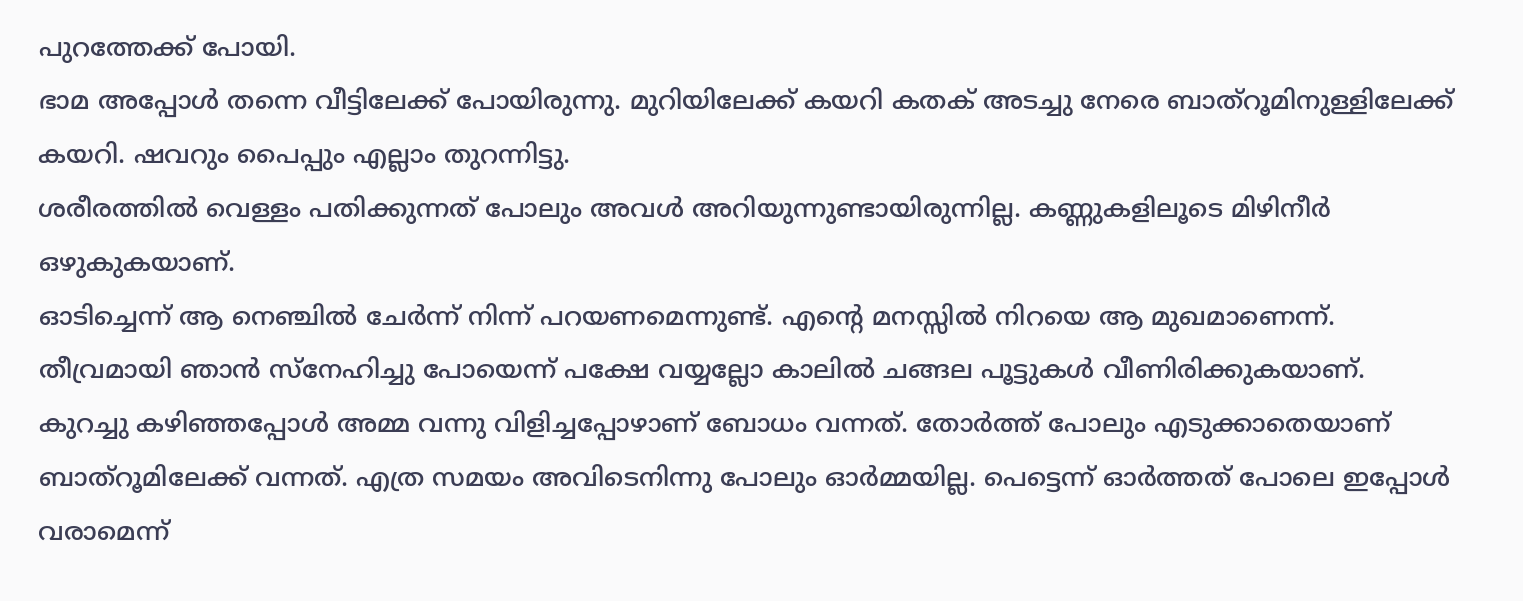പുറത്തേക്ക് പോയി.
ഭാമ അപ്പോൾ തന്നെ വീട്ടിലേക്ക് പോയിരുന്നു. മുറിയിലേക്ക് കയറി കതക് അടച്ചു നേരെ ബാത്റൂമിനുള്ളിലേക്ക് കയറി. ഷവറും പൈപ്പും എല്ലാം തുറന്നിട്ടു.
ശരീരത്തിൽ വെള്ളം പതിക്കുന്നത് പോലും അവൾ അറിയുന്നുണ്ടായിരുന്നില്ല. കണ്ണുകളിലൂടെ മിഴിനീർ ഒഴുകുകയാണ്.
ഓടിച്ചെന്ന് ആ നെഞ്ചിൽ ചേർന്ന് നിന്ന് പറയണമെന്നുണ്ട്. എന്റെ മനസ്സിൽ നിറയെ ആ മുഖമാണെന്ന്. തീവ്രമായി ഞാൻ സ്നേഹിച്ചു പോയെന്ന് പക്ഷേ വയ്യല്ലോ കാലിൽ ചങ്ങല പൂട്ടുകൾ വീണിരിക്കുകയാണ്.
കുറച്ചു കഴിഞ്ഞപ്പോൾ അമ്മ വന്നു വിളിച്ചപ്പോഴാണ് ബോധം വന്നത്. തോർത്ത് പോലും എടുക്കാതെയാണ് ബാത്റൂമിലേക്ക് വന്നത്. എത്ര സമയം അവിടെനിന്നു പോലും ഓർമ്മയില്ല. പെട്ടെന്ന് ഓർത്തത് പോലെ ഇപ്പോൾ വരാമെന്ന്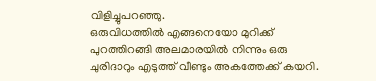വിളിച്ചുപറഞ്ഞു.
ഒരുവിധത്തിൽ എങ്ങനെയോ മുറിക്ക് പുറത്തിറങ്ങി അലമാരയിൽ നിന്നും ഒരു ചുരിദാറും എടുത്ത് വീണ്ടും അകത്തേക്ക് കയറി.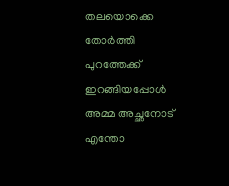തലയൊക്കെ തോർത്തി പുറത്തേക്ക് ഇറങ്ങിയപ്പോൾ അമ്മ അച്ഛനോട് എന്തോ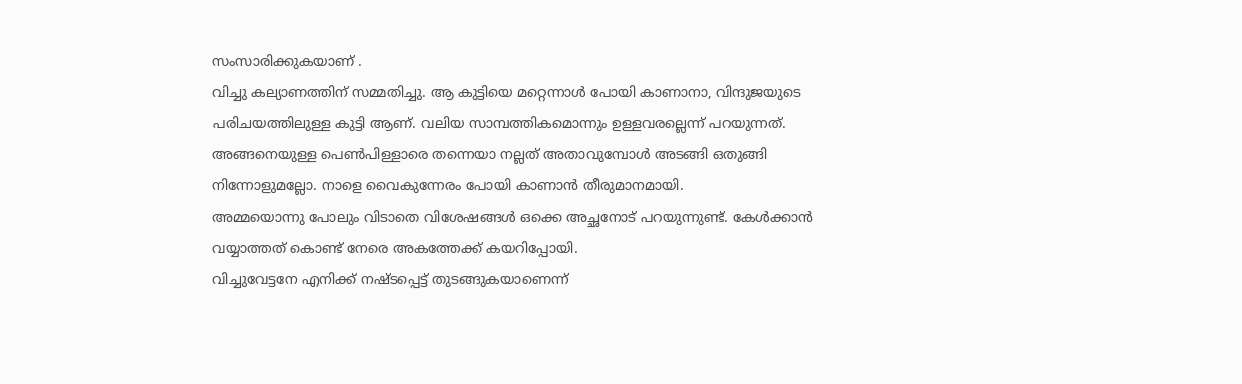സംസാരിക്കുകയാണ് .
വിച്ചു കല്യാണത്തിന് സമ്മതിച്ചു. ആ കുട്ടിയെ മറ്റെന്നാൾ പോയി കാണാനാ, വിന്ദുജയുടെ പരിചയത്തിലുള്ള കുട്ടി ആണ്. വലിയ സാമ്പത്തികമൊന്നും ഉള്ളവരല്ലെന്ന് പറയുന്നത്. അങ്ങനെയുള്ള പെൺപിള്ളാരെ തന്നെയാ നല്ലത് അതാവുമ്പോൾ അടങ്ങി ഒതുങ്ങി നിന്നോളുമല്ലോ. നാളെ വൈകുന്നേരം പോയി കാണാൻ തീരുമാനമായി.
അമ്മയൊന്നു പോലും വിടാതെ വിശേഷങ്ങൾ ഒക്കെ അച്ഛനോട് പറയുന്നുണ്ട്. കേൾക്കാൻ വയ്യാത്തത് കൊണ്ട് നേരെ അകത്തേക്ക് കയറിപ്പോയി.
വിച്ചുവേട്ടനേ എനിക്ക് നഷ്ടപ്പെട്ട് തുടങ്ങുകയാണെന്ന്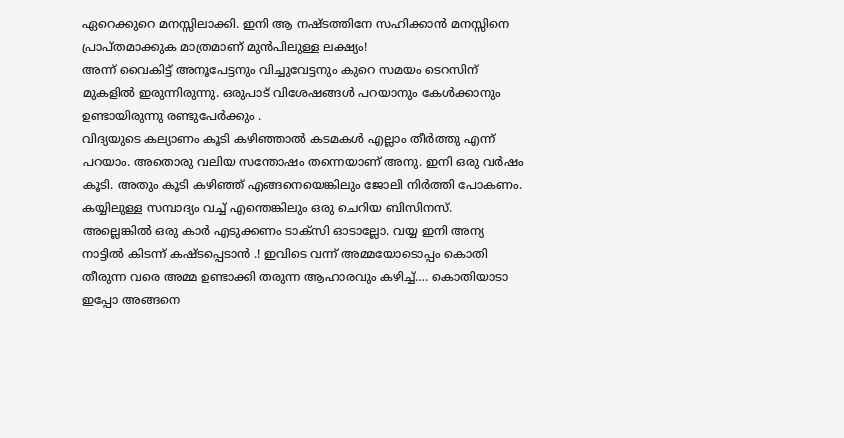ഏറെക്കുറെ മനസ്സിലാക്കി. ഇനി ആ നഷ്ടത്തിനേ സഹിക്കാൻ മനസ്സിനെ പ്രാപ്തമാക്കുക മാത്രമാണ് മുൻപിലുള്ള ലക്ഷ്യം!
അന്ന് വൈകിട്ട് അനൂപേട്ടനും വിച്ചുവേട്ടനും കുറെ സമയം ടെറസിന് മുകളിൽ ഇരുന്നിരുന്നു. ഒരുപാട് വിശേഷങ്ങൾ പറയാനും കേൾക്കാനും ഉണ്ടായിരുന്നു രണ്ടുപേർക്കും .
വിദ്യയുടെ കല്യാണം കൂടി കഴിഞ്ഞാൽ കടമകൾ എല്ലാം തീർത്തു എന്ന് പറയാം. അതൊരു വലിയ സന്തോഷം തന്നെയാണ് അനു. ഇനി ഒരു വർഷം കൂടി. അതും കൂടി കഴിഞ്ഞ് എങ്ങനെയെങ്കിലും ജോലി നിർത്തി പോകണം. കയ്യിലുള്ള സമ്പാദ്യം വച്ച് എന്തെങ്കിലും ഒരു ചെറിയ ബിസിനസ്.
അല്ലെങ്കിൽ ഒരു കാർ എടുക്കണം ടാക്സി ഓടാല്ലോ. വയ്യ ഇനി അന്യ നാട്ടിൽ കിടന്ന് കഷ്ടപ്പെടാൻ .! ഇവിടെ വന്ന് അമ്മയോടൊപ്പം കൊതി തീരുന്ന വരെ അമ്മ ഉണ്ടാക്കി തരുന്ന ആഹാരവും കഴിച്ച്…. കൊതിയാടാ ഇപ്പോ അങ്ങനെ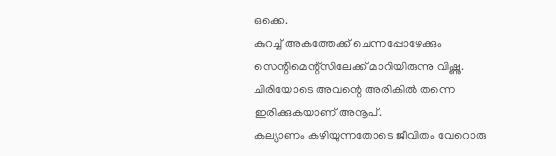ഒക്കെ.
കുറച്ച് അകത്തേക്ക് ചെന്നപ്പോഴേക്കും സെന്റിമെന്റ്സിലേക്ക് മാറിയിരുന്നു വിഷ്ണു. ചിരിയോടെ അവന്റെ അരികിൽ തന്നെ ഇരിക്കുകയാണ് അനൂപ്.
കല്യാണം കഴിയുന്നതോടെ ജീവിതം വേറൊരു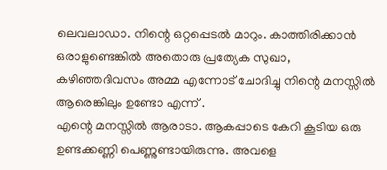ലെവലാഡാ. നിന്റെ ഒറ്റപ്പെടൽ മാറും. കാത്തിരിക്കാൻ ഒരാളുണ്ടെങ്കിൽ അതൊരു പ്രത്യേക സുഖാ, കഴിഞ്ഞദിവസം അമ്മ എന്നോട് ചോദിച്ചു നിന്റെ മനസ്സിൽ ആരെങ്കിലും ഉണ്ടോ എന്ന് .
എന്റെ മനസ്സിൽ ആരാടാ. ആകപ്പാടെ കേറി കൂടിയ ഒരു ഉണ്ടക്കണ്ണി പെണ്ണുണ്ടായിരുന്നു. അവളെ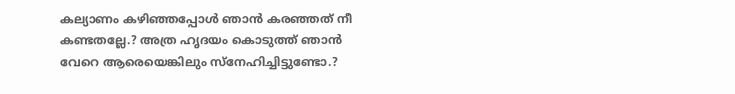കല്യാണം കഴിഞ്ഞപ്പോൾ ഞാൻ കരഞ്ഞത് നീ കണ്ടതല്ലേ.? അത്ര ഹൃദയം കൊടുത്ത് ഞാൻ വേറെ ആരെയെങ്കിലും സ്നേഹിച്ചിട്ടുണ്ടോ.?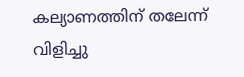കല്യാണത്തിന് തലേന്ന് വിളിച്ചു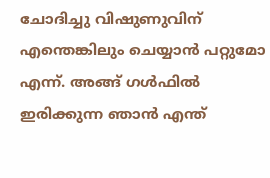ചോദിച്ചു വിഷുണുവിന് എന്തെങ്കിലും ചെയ്യാൻ പറ്റുമോ എന്ന്. അങ്ങ് ഗൾഫിൽ ഇരിക്കുന്ന ഞാൻ എന്ത്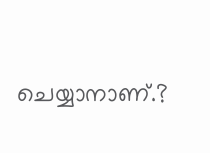ചെയ്യാനാണ്.?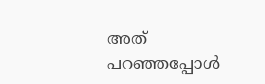അത് പറഞ്ഞപ്പോൾ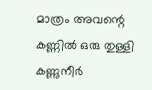മാത്രം അവന്റെ കണ്ണിൽ ഒരു തുള്ളി കണ്ണുനീർ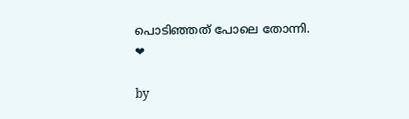പൊടിഞ്ഞത് പോലെ തോന്നി.
❤

by